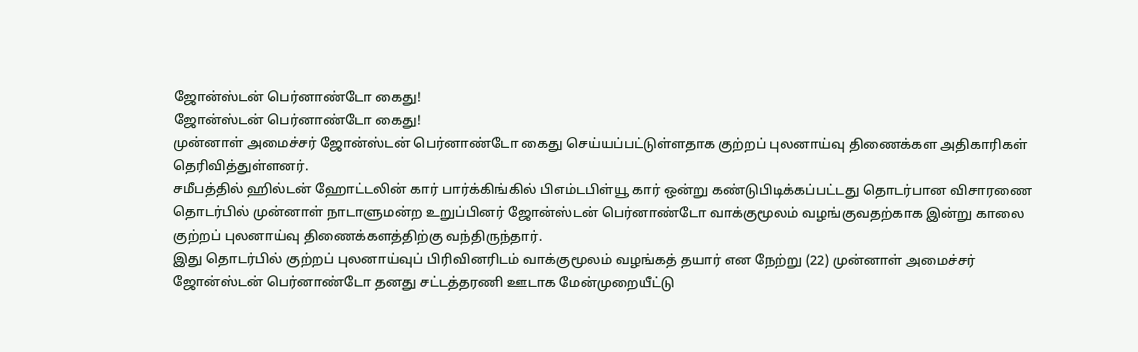ஜோன்ஸ்டன் பெர்னாண்டோ கைது!
ஜோன்ஸ்டன் பெர்னாண்டோ கைது!
முன்னாள் அமைச்சர் ஜோன்ஸ்டன் பெர்னாண்டோ கைது செய்யப்பட்டுள்ளதாக குற்றப் புலனாய்வு திணைக்கள அதிகாரிகள் தெரிவித்துள்ளனர்.
சமீபத்தில் ஹில்டன் ஹோட்டலின் கார் பார்க்கிங்கில் பிஎம்டபிள்யூ கார் ஒன்று கண்டுபிடிக்கப்பட்டது தொடர்பான விசாரணை தொடர்பில் முன்னாள் நாடாளுமன்ற உறுப்பினர் ஜோன்ஸ்டன் பெர்னாண்டோ வாக்குமூலம் வழங்குவதற்காக இன்று காலை குற்றப் புலனாய்வு திணைக்களத்திற்கு வந்திருந்தார்.
இது தொடர்பில் குற்றப் புலனாய்வுப் பிரிவினரிடம் வாக்குமூலம் வழங்கத் தயார் என நேற்று (22) முன்னாள் அமைச்சர் ஜோன்ஸ்டன் பெர்னாண்டோ தனது சட்டத்தரணி ஊடாக மேன்முறையீட்டு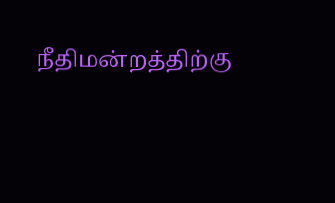நீதிமன்றத்திற்கு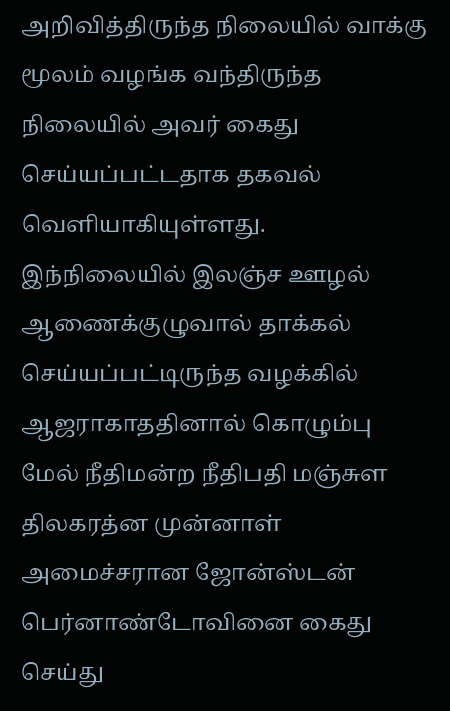அறிவித்திருந்த நிலையில் வாக்கு மூலம் வழங்க வந்திருந்த நிலையில் அவர் கைது செய்யப்பட்டதாக தகவல் வெளியாகியுள்ளது.
இந்நிலையில் இலஞ்ச ஊழல் ஆணைக்குழுவால் தாக்கல் செய்யப்பட்டிருந்த வழக்கில் ஆஜராகாததினால் கொழும்பு மேல் நீதிமன்ற நீதிபதி மஞ்சுள திலகரத்ன முன்னாள் அமைச்சரான ஜோன்ஸ்டன் பெர்னாண்டோவினை கைது செய்து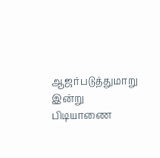ஆஜர்படுத்துமாறு இன்று பிடியாணை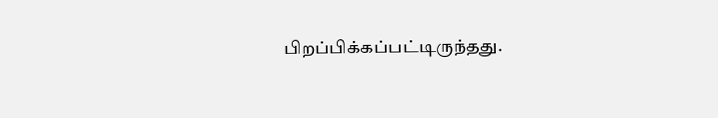பிறப்பிக்கப்பட்டிருந்தது.